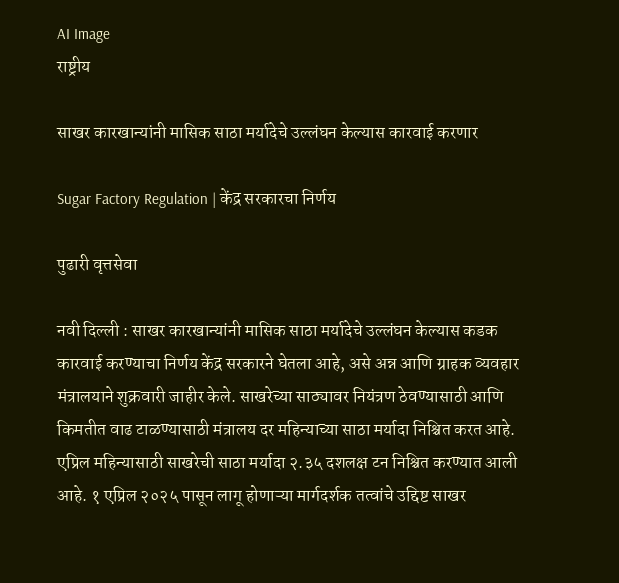AI Image
राष्ट्रीय

साखर कारखान्यांनी मासिक साठा मर्यादेचे उल्लंघन केल्यास कारवाई करणार

Sugar Factory Regulation | केंद्र सरकारचा निर्णय

पुढारी वृत्तसेवा

नवी दिल्ली : साखर कारखान्यांनी मासिक साठा मर्यादेचे उल्लंघन केल्यास कडक कारवाई करण्याचा निर्णय केंद्र सरकारने घेतला आहे, असे अन्न आणि ग्राहक व्यवहार मंत्रालयाने शुक्रवारी जाहीर केले. साखरेच्या साठ्यावर नियंत्रण ठेवण्यासाठी आणि किमतीत वाढ टाळण्यासाठी मंत्रालय दर महिन्याच्या साठा मर्यादा निश्चित करत आहे. एप्रिल महिन्यासाठी साखरेची साठा मर्यादा २.३५ दशलक्ष टन निश्चित करण्यात आली आहे. १ एप्रिल २०२५ पासून लागू होणाऱ्या मार्गदर्शक तत्वांचे उद्दिष्ट साखर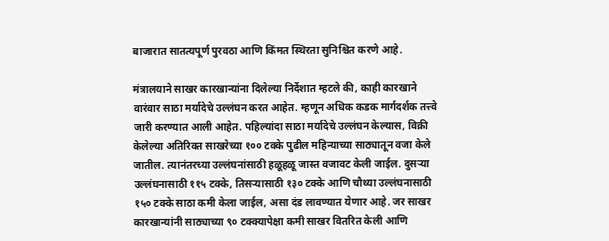बाजारात सातत्यपूर्ण पुरवठा आणि किंमत स्थिरता सुनिश्चित करणे आहे.

मंत्रालयाने साखर कारखान्यांना दिलेल्या निर्देशात म्हटले की, काही कारखाने वारंवार साठा मर्यादेचे उल्लंघन करत आहेत. म्हणून अधिक कडक मार्गदर्शक तत्त्वे जारी करण्यात आली आहेत. पहिल्यांदा साठा मर्यादेचे उल्लंघन केल्यास, विक्री केलेल्या अतिरिक्त साखरेच्या १०० टक्के पुढील महिन्याच्या साठ्यातून वजा केले जातील. त्यानंतरच्या उल्लंघनांसाठी हळूहळू जास्त वजावट केली जाईल. दुसऱ्या उल्लंघनासाठी ११५ टक्के, तिसऱ्यासाठी १३० टक्के आणि चौथ्या उल्लंघनासाठी १५० टक्के साठा कमी केला जाईल, असा दंड लावण्यात येणार आहे. जर साखर कारखान्यांनी साठ्याच्या ९० टक्क्यापेक्षा कमी साखर वितरित केली आणि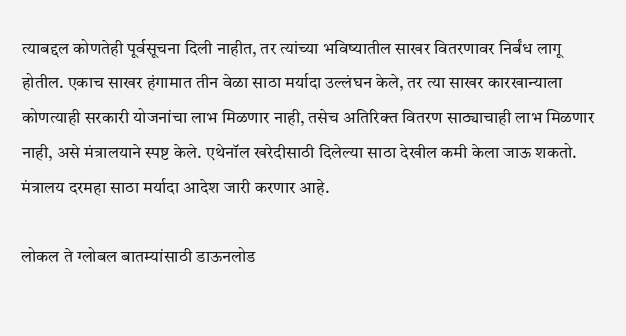त्याबद्दल कोणतेही पूर्वसूचना दिली नाहीत, तर त्यांच्या भविष्यातील साखर वितरणावर निर्बंध लागू होतील. एकाच साखर हंगामात तीन वेळा साठा मर्यादा उल्लंघन केले, तर त्या साखर कारखान्याला कोणत्याही सरकारी योजनांचा लाभ मिळणार नाही, तसेच अतिरिक्त वितरण साठ्याचाही लाभ मिळणार नाही, असे मंत्रालयाने स्पष्ट केले. एथेनॉल खरेदीसाठी दिलेल्या साठा देखील कमी केला जाऊ शकतो. मंत्रालय दरमहा साठा मर्यादा आदेश जारी करणार आहे.

लोकल ते ग्लोबल बातम्यांसाठी डाऊनलोड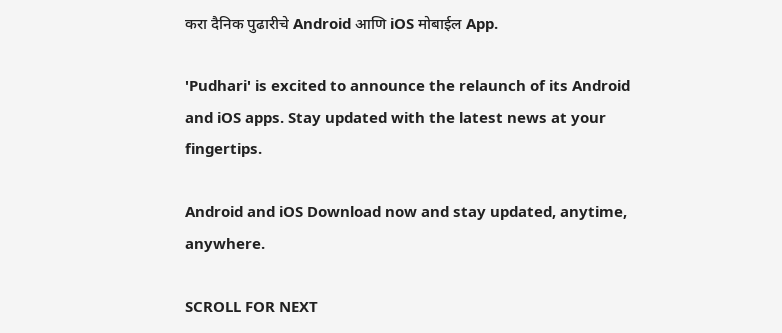करा दैनिक पुढारीचे Android आणि iOS मोबाईल App.

'Pudhari' is excited to announce the relaunch of its Android and iOS apps. Stay updated with the latest news at your fingertips.

Android and iOS Download now and stay updated, anytime, anywhere.

SCROLL FOR NEXT